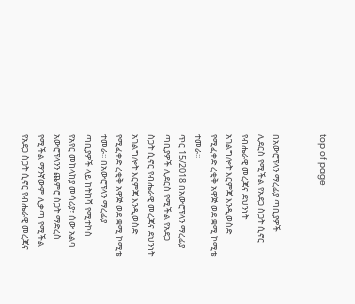top of page


በአውሮፕላን ማረፊያ ጣቢያዎች ሊደርስ የሚችል የአደጋ ስጋት ሲኖር የብሔራዊ መረጃና ደህንነት አገልግሎት እርምጃ እንዲወስድ የሚፈቀድ ረቂቅ አዋጅ ወደ ቋሚ ኮሚቴ ተመራ፡፡
ጥር 15/2018 በአውሮፕላን ማረፊያ ጣቢያዎች ሊደርስ የሚችል የአደጋ ስጋት ሲኖር የብሔራዊ መረጃና ደህንነት አገልግሎት እርምጃ እንዲወስድ የሚፈቀድ ረቂቅ አዋጅ ወደ ቋሚ ኮሚቴ ተመራ፡፡ በአውሮፕላን ማረፊያ ጣቢያዎች ላይ ከትከሻ የሚተኮስ የአየር መከላከያ መሳሪያ፣ ሰው አልባ አውሮፕላንን ጨምሮ ስጋት ማድረስ የሚችል ማንኛውም ሊቃጣ የሚችል የአደጋ ስጋት ሲኖር የብሔራዊ መረጃና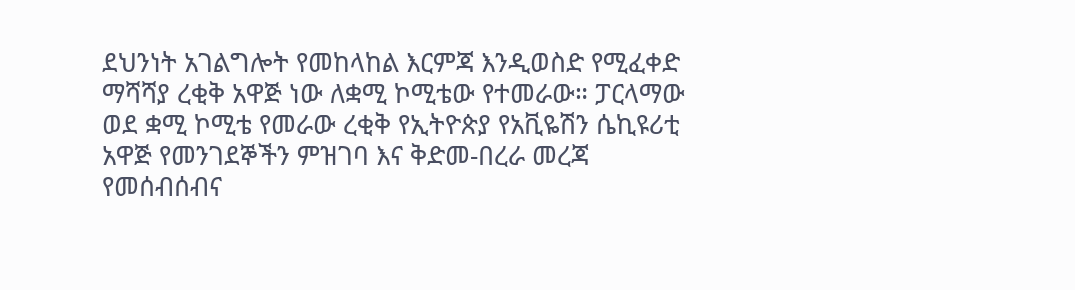ደህንነት አገልግሎት የመከላከል እርምጃ እንዲወስድ የሚፈቀድ ማሻሻያ ረቂቅ አዋጅ ነው ለቋሚ ኮሚቴው የተመራው። ፓርላማው ወደ ቋሚ ኮሚቴ የመራው ረቂቅ የኢትዮጵያ የአቪዬሽን ሴኪዩሪቲ አዋጅ የመንገደኞችን ምዝገባ እና ቅድመ-በረራ መረጃ የመሰብሰብና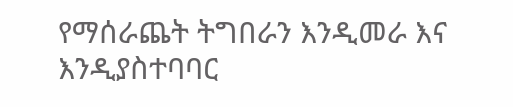የማሰራጨት ትግበራን እንዲመራ እና እንዲያስተባባር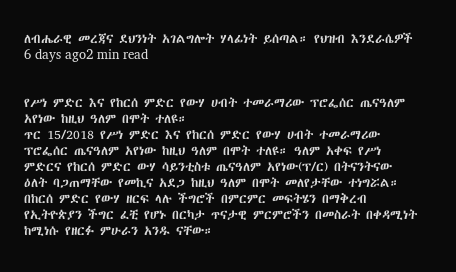ለብሔራዊ መረጃና ደህንነት አገልግሎት ሃላፊነት ይሰጣል። የህዝብ እንደራሴዎች
6 days ago2 min read


የሥነ ምድር እና የከርሰ ምድር የውሃ ሀብት ተመራማሪው ፕሮፌሰር ጤናዓለም አየነው ከዚህ ዓለም በሞት ተለዩ።
ጥር 15/2018 የሥነ ምድር እና የከርሰ ምድር የውሃ ሀብት ተመራማሪው ፕሮፌሰር ጤናዓለም አየነው ከዚህ ዓለም በሞት ተለዩ። ዓለም አቀፍ የሥነ ምድርና የከርሰ ምድር ውሃ ሳይንቲስቱ ጤናዓለም አየነው(ፕ/ር) በትናንትናው ዕለት ባጋጠማቸው የመኪና አደጋ ከዚህ ዓለም በሞት መለየታቸው ተነግሯል። በከርሰ ምድር የውሃ ዘርፍ ላሉ ችግሮች በምርምር መፍትሄን በማቅረብ የኢትዮጵያን ችግር ፈቺ የሆኑ በርካታ ጥናታዊ ምርምሮችን በመስራት በቀዳሚነት ከሚነሱ የዘርፉ ምሁራን አንዱ ናቸው።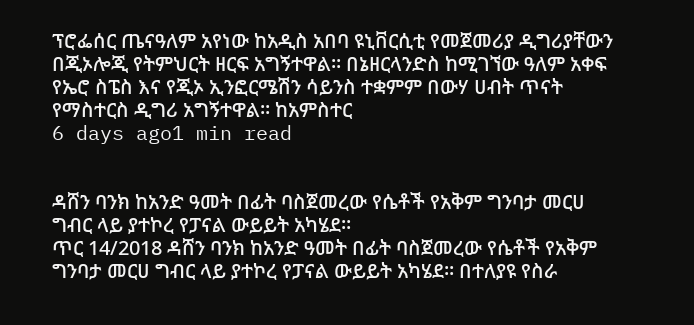ፕሮፌሰር ጤናዓለም አየነው ከአዲስ አበባ ዩኒቨርሲቲ የመጀመሪያ ዲግሪያቸውን በጂኦሎጂ የትምህርት ዘርፍ አግኝተዋል። በኔዘርላንድስ ከሚገኘው ዓለም አቀፍ የኤሮ ስፔስ እና የጂኦ ኢንፎርሜሽን ሳይንስ ተቋምም በውሃ ሀብት ጥናት የማስተርስ ዲግሪ አግኝተዋል። ከአምስተር
6 days ago1 min read


ዳሸን ባንክ ከአንድ ዓመት በፊት ባስጀመረው የሴቶች የአቅም ግንባታ መርሀ ግብር ላይ ያተኮረ የፓናል ውይይት አካሄደ።
ጥር 14/2018 ዳሸን ባንክ ከአንድ ዓመት በፊት ባስጀመረው የሴቶች የአቅም ግንባታ መርሀ ግብር ላይ ያተኮረ የፓናል ውይይት አካሄደ። በተለያዩ የስራ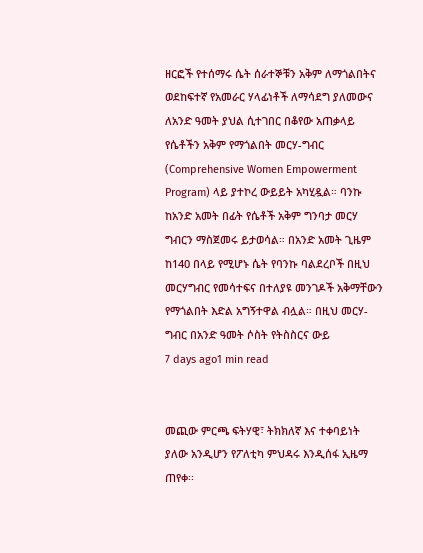ዘርፎች የተሰማሩ ሴት ሰራተኞቹን አቅም ለማጎልበትና ወደከፍተኛ የአመራር ሃላፊነቶች ለማሳደግ ያለመውና ለአንድ ዓመት ያህል ሲተገበር በቆየው አጠቃላይ የሴቶችን አቅም የማጎልበት መርሃ-ግብር (Comprehensive Women Empowerment Program) ላይ ያተኮረ ውይይት አካሂዷል። ባንኩ ከአንድ አመት በፊት የሴቶች አቅም ግንባታ መርሃ ግብርን ማስጀመሩ ይታወሳል። በአንድ አመት ጊዜም ከ140 በላይ የሚሆኑ ሴት የባንኩ ባልደረቦች በዚህ መርሃግብር የመሳተፍና በተለያዩ መንገዶች አቅማቸውን የማጎልበት እድል አግኝተዋል ብሏል። በዚህ መርሃ-ግብር በአንድ ዓመት ሶስት የትስስርና ውይ
7 days ago1 min read


መጪው ምርጫ ፍትሃዊ፣ ትክክለኛ እና ተቀባይነት ያለው አንዲሆን የፖለቲካ ምህዳሩ እንዲሰፋ ኢዜማ ጠየቀ፡፡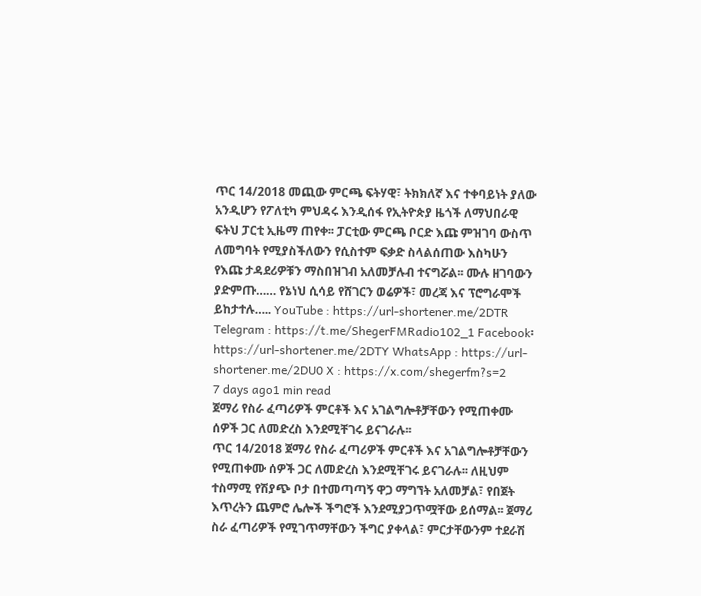ጥር 14/2018 መጪው ምርጫ ፍትሃዊ፣ ትክክለኛ እና ተቀባይነት ያለው አንዲሆን የፖለቲካ ምህዳሩ እንዲሰፋ የኢትዮጵያ ዜጎች ለማህበራዊ ፍትህ ፓርቲ ኢዜማ ጠየቀ፡፡ ፓርቲው ምርጫ ቦርድ እጩ ምዝገባ ውስጥ ለመግባት የሚያስችለውን የሲስተም ፍቃድ ስላልሰጠው እስካሁን የእጩ ታዳደሪዎቹን ማስበዝገብ አለመቻሉብ ተናግሯል፡፡ ሙሉ ዘገባውን ያድምጡ…… የኔነህ ሲሳይ የሸገርን ወሬዎች፣ መረጃ እና ፕሮግራሞች ይከታተሉ….. YouTube : https://url-shortener.me/2DTR Telegram : https://t.me/ShegerFMRadio102_1 Facebook፡ https://url-shortener.me/2DTY WhatsApp : https://url-shortener.me/2DU0 X : https://x.com/shegerfm?s=2
7 days ago1 min read
ጀማሪ የስራ ፈጣሪዎች ምርቶች እና አገልግሎቶቻቸውን የሚጠቀሙ ሰዎች ጋር ለመድረስ እንደሚቸገሩ ይናገራሉ፡፡
ጥር 14/2018 ጀማሪ የስራ ፈጣሪዎች ምርቶች እና አገልግሎቶቻቸውን የሚጠቀሙ ሰዎች ጋር ለመድረስ እንደሚቸገሩ ይናገራሉ፡፡ ለዚህም ተስማሚ የሽያጭ ቦታ በተመጣጣኝ ዋጋ ማግኘት አለመቻል፣ የበጀት እጥረትን ጨምሮ ሌሎች ችግሮች እንደሚያጋጥሟቸው ይሰማል፡፡ ጀማሪ ስራ ፈጣሪዎች የሚገጥማቸውን ችግር ያቀላል፣ ምርታቸውንም ተደራሽ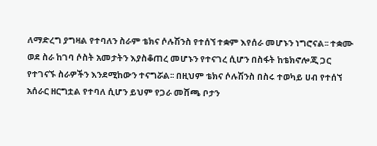ለማድረግ ያግዛል የተባለን ስራም ቴክና ሶሉሽንስ የተሰኘ ተቋም እየሰራ መሆኑን ነግሮናል፡፡ ተቋሙ ወደ ስራ ከገባ ሶስት አመታትን እያስቆጠረ መሆኑን የተናገረ ሲሆን በስፋት ከቴክኖሎጂ ጋር የተገናኙ ስራዎችን እንደሚከውን ተናግሯል፡፡ በዚህም ቴክና ሶሉሽንስ በስሩ ተወካይ ሀብ የተሰኘ አሰራር ዘርግቷል የተባለ ሲሆን ይህም የጋራ መሸጫ ቦታን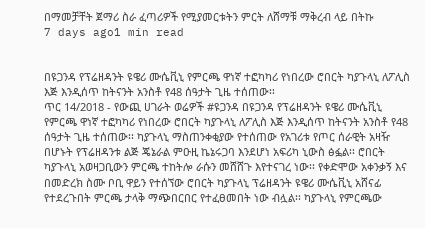በማመቻቸት ጀማሪ ስራ ፈጣሪዎች የሚያመርቱትን ምርት ለሸማቹ ማቅረብ ላይ በትኩ
7 days ago1 min read


በዩጋንዳ የፕሬዘዳንት ዩዌሪ ሙሴቪኒ የምርጫ ዋነኛ ተፎካካሪ የነበረው ሮበርት ካያጉላኒ ለፖሊስ እጅ እንዲሰጥ ከትናንት አንስቶ የ48 ሰዓታት ጊዜ ተሰጠው፡፡
ጥር 14/2018 - የውጪ ሀገራት ወሬዎች #ዩጋንዳ በዩጋንዳ የፕሬዘዳንት ዩዌሪ ሙሴቪኒ የምርጫ ዋነኛ ተፎካካሪ የነበረው ሮበርት ካያጉላኒ ለፖሊስ እጅ እንዲሰጥ ከትናንት አንስቶ የ48 ሰዓታት ጊዜ ተሰጠው፡፡ ካያጉላኒ ማስጠንቀቂያው የተሰጠው የአገሪቱ የጦር ሰራዊት አዛዥ በሆኑት የፕሬዘዳንቱ ልጅ ጄኔራል ምዑዚ ኬኔሩጋባ እንደሆነ አፍሪካ ኒውስ ፅፏል፡፡ ሮበርት ካያጉላኒ አወዛጋቢውን ምርጫ ተከትሎ ራሱን መሸሸጉ እየተናገረ ነው፡፡ የቀድሞው አቀንቃኝ እና በመድረክ ስሙ ቦቢ ዋይን የተሰኘው ሮበርት ካያጉላኒ ፕሬዘዳንት ዩዌሪ ሙሴቪኒ አሸናፊ የተደረጉበት ምርጫ ታላቅ ማጭበርበር የተፈፀመበት ነው ብሏል፡፡ ካያጉላኒ የምርጫው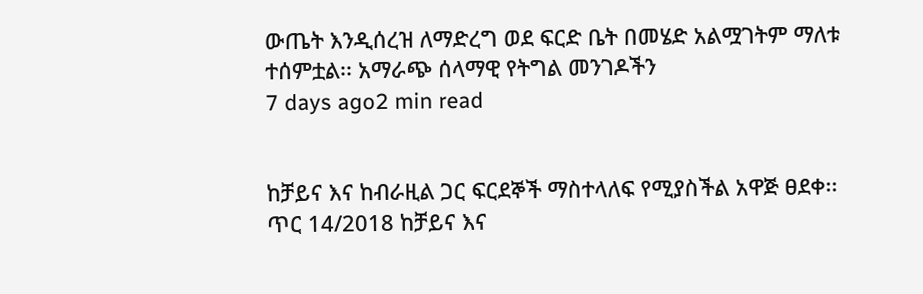ውጤት እንዲሰረዝ ለማድረግ ወደ ፍርድ ቤት በመሄድ አልሟገትም ማለቱ ተሰምቷል፡፡ አማራጭ ሰላማዊ የትግል መንገዶችን
7 days ago2 min read


ከቻይና እና ከብራዚል ጋር ፍርደኞች ማስተላለፍ የሚያስችል አዋጅ ፀደቀ፡፡
ጥር 14/2018 ከቻይና እና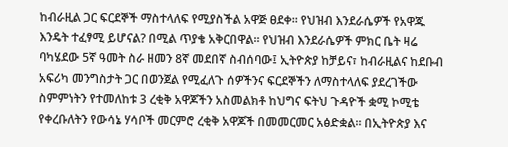ከብራዚል ጋር ፍርደኞች ማስተላለፍ የሚያስችል አዋጅ ፀደቀ፡፡ የህዝብ እንደራሴዎች የአዋጁ እንዴት ተፈፃሚ ይሆናል? በሚል ጥያቄ አቅርበዋል፡፡ የህዝብ እንደራሴዎች ምክር ቤት ዛሬ ባካሄደው 5ኛ ዓመት ስራ ዘመን 8ኛ መደበኛ ስብሰባው፤ ኢትዮጵያ ከቻይና፣ ከብራዚልና ከደቡብ አፍሪካ መንግስታት ጋር በወንጀል የሚፈለጉ ሰዎችንና ፍርደኞችን ለማስተላለፍ ያደረገችው ስምምነትን የተመለከቱ 3 ረቂቅ አዋጆችን አስመልክቶ ከህግና ፍትህ ጉዳዮች ቋሚ ኮሚቴ የቀረቡለትን የውሳኔ ሃሳቦች መርምሮ ረቂቅ አዋጆች በመመርመር አፅድቋል፡፡ በኢትዮጵያ እና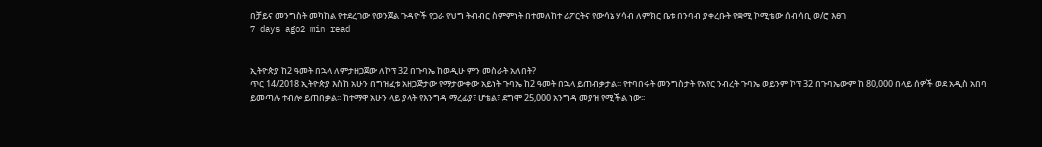በቻይና መንግስት መካከል የተደረገው የወንጀል ጉዳዮች የጋራ የህግ ትብብር ስምምነት በተመለከተ ሪፖርትና የውሳኔ ሃሳብ ለምክር ቤቱ በንባብ ያቀረቡት የቋሚ ኮሚቴው ሰብሳቢ ወ/ሮ እፀገ
7 days ago2 min read


ኢትዮጵያ ከ2 ዓመት በኋላ ለምታዘጋጀው ለኮፕ 32 በጉባኤ ከወዲሁ ምን መስራት አለበት?
ጥር 14/2018 ኢትዮጵያ እስከ አሁን በግዝፈቱ አዘጋጅታው የማታውቀው አይነት ጉባኤ ከ2 ዓመት በኋላ ይጠብቃታል፡፡ የተባበሩት መንግስታት የአየር ንብረት ጉባኤ ወይንም ኮፕ 32 በጉባኤውም ከ 80,000 በላይ ሰዎች ወደ አዲስ አበባ ይመጣሉ ተብሎ ይጠበቃል፡፡ ከተማዋ አሁን ላይ ያላት የእንግዳ ማረፊያ፣ ሆቴል፣ ደግሞ 25,000 አንግዳ መያዝ የሚችል ነው፡፡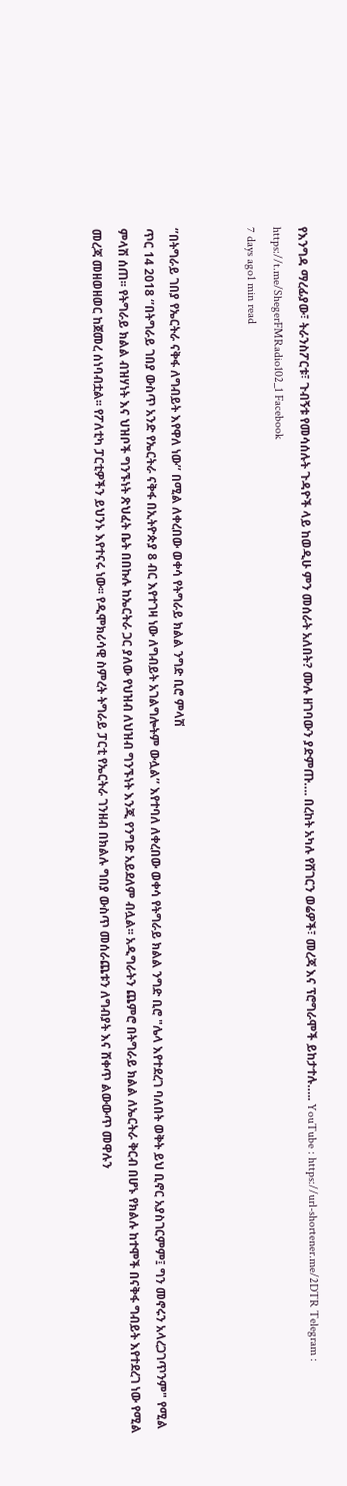የእንግዳ ማረፊያው፣ ትራንስፖርቱ፣ ጉብኝቱ የመሳሰሉት ጉዳዮች ላይ ከወዲሁ ምን መሰራት አለበት? ሙሉ ዘገባውን ያድምጡ…. በረከት አካሉ የሸገርን ወሬዎች፣ መረጃ እና ፕሮግራሞች ይከታተሉ….. YouTube : https://url-shortener.me/2DTR Telegram : https://t.me/ShegerFMRadio102_1 Facebook
7 days ago1 min read


‘’በትግራይ ገበያ የኤርትራ ናቅፋ ለግብይት እየዋለ ነው’’ በሚል ለቀረበው ወቀሳ የትግራይ ክልል ንግድ ቢሮ ምላሽ
ጥር 14 2018 ‘’በትግራይ ገበያ ውስጥ አንድ የኤርትራ ናቅፋ በኢትዮጵያ 8 ብር እየተገዛ ነው ለግብይት አገልግሎትም ውሏል’’ እየተባለ ለቀረበው ወቀሳ የትግራይ ክልል ንግድ ቢሮ "ሌላ እየተደረገ ባለበት ወቅት ይህ ቢኖር አያስገርምም፤ ግን መኖሩን አላረጋገጥንም" የሚል ምላሽ ሰጠ፡፡ የትግራይ ክልል ብዝሃነት እና ህዝቦች ግንኙነት ጽህፈት ቤት በበኩሉ ከኤርትራ ጋር ያለው የህዝብ ለህዝብ ግንኙነት እንጂ የንግድ አይደለም ብሏል፡፡ አዲግራትን ጨምሮ በትግራይ ክልል ለኤርትራ ቅርብ በሆኑ የክልሉ ከተሞች በናቅፋ ግብይት እየተደረገ ነው የሚል መረጃ መዘወዘወር ከጀመረ ሰነባብቷል፡፡ የፖለቲካ ፓርቲዎችን ይህንኑ እየተናሩ ነው፡፡ የዲሞክሪሳዊ ስምረት ትግራይ ፓርቲ የኤርትራ ገንዘብ በክልሉ ግበያ ውስጥ መሰራጨቱን ለግብያት እና ሸቀጥ ልውውጥ መዋሉን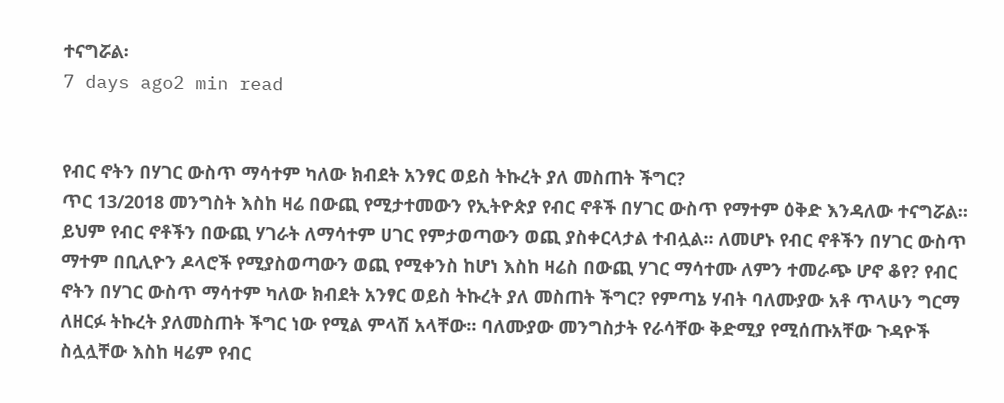ተናግሯል፡
7 days ago2 min read


የብር ኖትን በሃገር ውስጥ ማሳተም ካለው ክብደት አንፃር ወይስ ትኩረት ያለ መስጠት ችግር?
ጥር 13/2018 መንግስት እስከ ዛሬ በውጪ የሚታተመውን የኢትዮጵያ የብር ኖቶች በሃገር ውስጥ የማተም ዕቅድ እንዳለው ተናግሯል። ይህም የብር ኖቶችን በውጪ ሃገራት ለማሳተም ሀገር የምታወጣውን ወጪ ያስቀርላታል ተብሏል። ለመሆኑ የብር ኖቶችን በሃገር ውስጥ ማተም በቢሊዮን ዶላሮች የሚያስወጣውን ወጪ የሚቀንስ ከሆነ እስከ ዛሬስ በውጪ ሃገር ማሳተሙ ለምን ተመራጭ ሆኖ ቆየ? የብር ኖትን በሃገር ውስጥ ማሳተም ካለው ክብደት አንፃር ወይስ ትኩረት ያለ መስጠት ችግር? የምጣኔ ሃብት ባለሙያው አቶ ጥላሁን ግርማ ለዘርፉ ትኩረት ያለመስጠት ችግር ነው የሚል ምላሽ አላቸው። ባለሙያው መንግስታት የራሳቸው ቅድሚያ የሚሰጡአቸው ጉዳዮች ስሏሏቸው እስከ ዛሬም የብር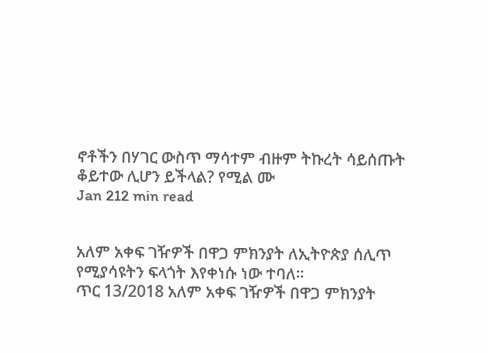ኖቶችን በሃገር ውስጥ ማሳተም ብዙም ትኩረት ሳይሰጡት ቆይተው ሊሆን ይችላል? የሚል ሙ
Jan 212 min read


አለም አቀፍ ገዥዎች በዋጋ ምክንያት ለኢትዮጵያ ሰሊጥ የሚያሳዩትን ፍላጎት እየቀነሱ ነው ተባለ።
ጥር 13/2018 አለም አቀፍ ገዥዎች በዋጋ ምክንያት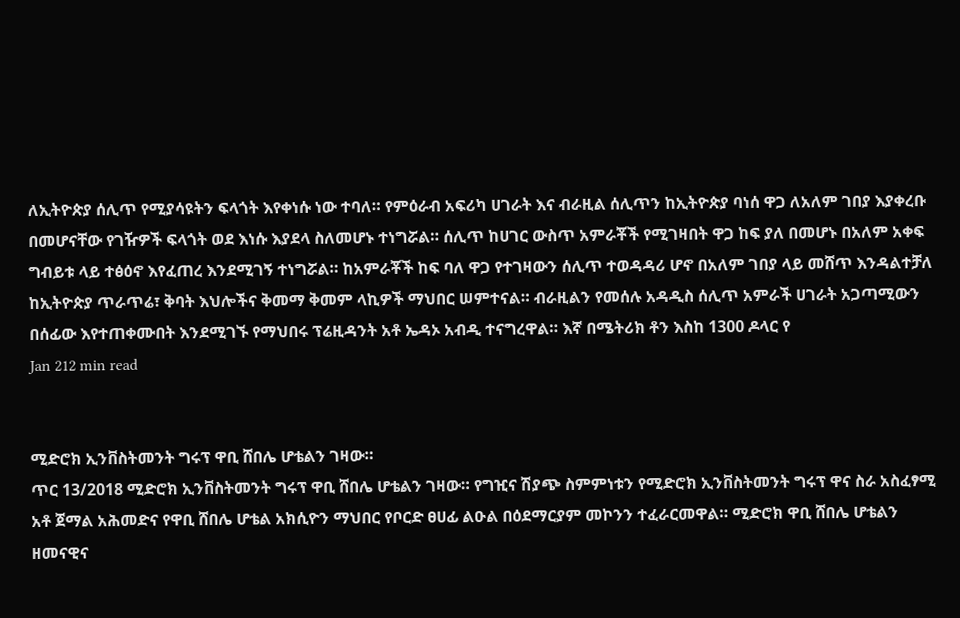ለኢትዮጵያ ሰሊጥ የሚያሳዩትን ፍላጎት እየቀነሱ ነው ተባለ። የምዕራብ አፍሪካ ሀገራት እና ብራዚል ሰሊጥን ከኢትዮጵያ ባነሰ ዋጋ ለአለም ገበያ እያቀረቡ በመሆናቸው የገዥዎች ፍላጎት ወደ እነሱ እያደላ ስለመሆኑ ተነግሯል። ሰሊጥ ከሀገር ውስጥ አምራቾች የሚገዛበት ዋጋ ከፍ ያለ በመሆኑ በአለም አቀፍ ግብይቱ ላይ ተፅዕኖ እየፈጠረ እንደሚገኝ ተነግሯል። ከአምራቾች ከፍ ባለ ዋጋ የተገዛውን ሰሊጥ ተወዳዳሪ ሆኖ በአለም ገበያ ላይ መሸጥ እንዳልተቻለ ከኢትዮጵያ ጥራጥሬ፣ ቅባት እህሎችና ቅመማ ቅመም ላኪዎች ማህበር ሠምተናል። ብራዚልን የመሰሉ አዳዲስ ሰሊጥ አምራች ሀገራት አጋጣሚውን በሰፊው እየተጠቀሙበት እንደሚገኙ የማህበሩ ፕሬዚዳንት አቶ ኤዳኦ አብዲ ተናግረዋል። እኛ በሜትሪክ ቶን እስከ 1300 ዶላር የ
Jan 212 min read


ሚድሮክ ኢንቨስትመንት ግሩፕ ዋቢ ሸበሌ ሆቴልን ገዛው።
ጥር 13/2018 ሚድሮክ ኢንቨስትመንት ግሩፕ ዋቢ ሸበሌ ሆቴልን ገዛው። የግዢና ሽያጭ ስምምነቱን የሚድሮክ ኢንቨስትመንት ግሩፕ ዋና ስራ አስፈፃሚ አቶ ጀማል አሕመድና የዋቢ ሸበሌ ሆቴል አክሲዮን ማህበር የቦርድ ፀሀፊ ልዑል በዕደማርያም መኮንን ተፈራርመዋል። ሚድሮክ ዋቢ ሸበሌ ሆቴልን ዘመናዊና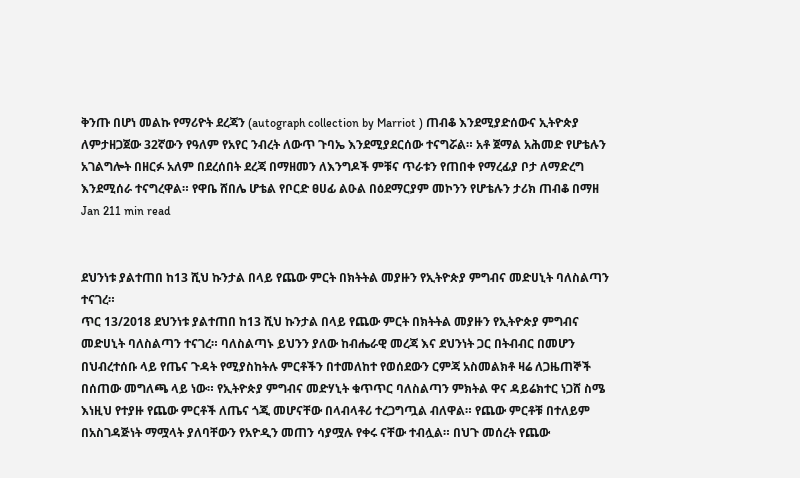ቅንጡ በሆነ መልኩ የማሪዮት ደረጃን (autograph collection by Marriot ) ጠብቆ እንደሚያድሰውና ኢትዮጵያ ለምታዘጋጀው 32ኛውን የዓለም የአየር ንብረት ለውጥ ጉባኤ እንደሚያደርሰው ተናግሯል። አቶ ጀማል አሕመድ የሆቴሉን አገልግሎት በዘርፉ አለም በደረሰበት ደረጃ በማዘመን ለእንግዶች ምቹና ጥራቱን የጠበቀ የማረፊያ ቦታ ለማድረግ እንደሚሰራ ተናግረዋል። የዋቤ ሸበሌ ሆቴል የቦርድ ፀሀፊ ልዑል በዕደማርያም መኮንን የሆቴሉን ታሪክ ጠብቆ በማዘ
Jan 211 min read


ደህንነቱ ያልተጠበ ከ13 ሺህ ኩንታል በላይ የጨው ምርት በክትትል መያዙን የኢትዮጵያ ምግብና መድሀኒት ባለስልጣን ተናገረ።
ጥር 13/2018 ደህንነቱ ያልተጠበ ከ13 ሺህ ኩንታል በላይ የጨው ምርት በክትትል መያዙን የኢትዮጵያ ምግብና መድሀኒት ባለስልጣን ተናገረ። ባለስልጣኑ ይህንን ያለው ከብሔራዊ መረጃ እና ደህንነት ጋር በትብብር በመሆን በህብረተሰቡ ላይ የጤና ጉዳት የሚያስከትሉ ምርቶችን በተመለከተ የወሰደውን ርምጃ አስመልክቶ ዛሬ ለጋዜጠኞች በሰጠው መግለጫ ላይ ነው። የኢትዮጵያ ምግብና መድሃኒት ቁጥጥር ባለስልጣን ምክትል ዋና ዳይሬክተር ነጋሸ ስሜ እነዚህ የተያዙ የጨው ምርቶች ለጤና ጎጂ መሆናቸው በላብላቶሪ ተረጋግጧል ብለዋል። የጨው ምርቶቹ በተለይም በአስገዳጅነት ማሟላት ያለባቸውን የአዮዲን መጠን ሳያሟሉ የቀሩ ናቸው ተብሏል። በህጉ መሰረት የጨው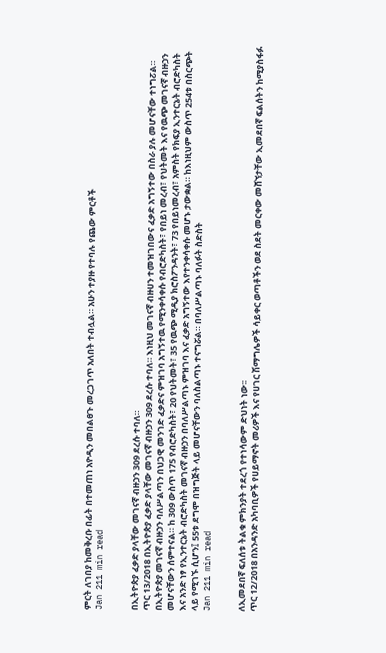ምርት ለገበያ ከመቅረቡ በፊት በተመጠነ አዮዲን መበልፀጉ መረጋገጥ አለበት ተብሏል። አሁን ተያዙ የተባሉ የጨው ምርቶች
Jan 211 min read


በኢትዮጵያ ፈቃድ ያላቸው መገናኛ ብዙኃን 309 ደረሱ ተባለ።
ጥር 13/2018 በኢትዮጵያ ፈቃድ ያላቸው መገናኛ ብዙኃን 309 ደረሱ ተባለ። እነዚህ መገናኛ ብዙሀን ተመዝገበውና ፈቃድ አግኝተው በስራ ያሉ መሆናቸው ተነግፘል። በኢትዮጵያ መገናኛ ብዙኃን ባለሥልጣን በህጋዊ መንገድ ፈቃድና ምዝገባ አግኝተዉ የሚንቀሳቀሱ የብሮድካስት፣ የበይነ መረብ፣ የህትመት እና የዉጭ መገናኛ ብዙኃን መሆናቸውን ሰምተናል። ከ 309 ውስጥ 175 የብሮድካስት፣ 20 የህትመት፣ 35 የዉጭ ሚዲያ ክሮስፖንዳንት፣ 73 የበይነመረብ፣ አምስት የክፍያ ኢንተርኔት ብሮድካስት እና አንድ ነፃ የኢንተርኔት ብሮድካስት መገናኛ ብዙኃን በባለሥልጣኑ ምዝገባ እና ፈቃድ አግኝተው እየተንቀሳቀሱ መሆኑ ታውቋል። ከእነዚህም ውስጥ 254ቱ በስርጭት ላይ የሚገኙ ሲሆን፤ 55ቱ ደግሞ በዝግጅት ላይ መሆናቸውን ባለስልጣኑ ተናግሯል። በባለሥልጣኑ ባለፉት ስድስት
Jan 211 min read


ለኢመደበኛ ፍለሰቱ ትልቁ ምክንያት ተደረጎ የተነሳውም ድህነት ነው፡፡
ጥር 12/2018 በአንዳንድ አካባቢዎች የሀይማኖት መሪዎች እና የሀገር ሽማግሌዎች ሳይቀር ወጣቶችን ወደ ስደት መርቀው መሸኘታቸው ኢመደበኛ ፍልሰትን ከሚያስፋፉ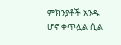ምክንያቶች አንዱ ሆኖ ቀጥሏል ሲል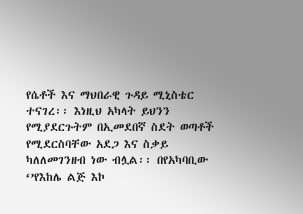የሴቶች እና ማህበራዊ ጉዳይ ሚኒስቴር ተናገረ፡፡ እነዚህ አካላት ይህንን የሚያደርጉትም በኢመደበኛ ስደት ወጣቶች የሚደርስባቸው አደጋ እና ስቃይ ካለለመገንዘብ ነው ብሏል፡፡ በየአካባቢው ‘’የእከሌ ልጅ እኮ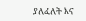ያለፈለት እና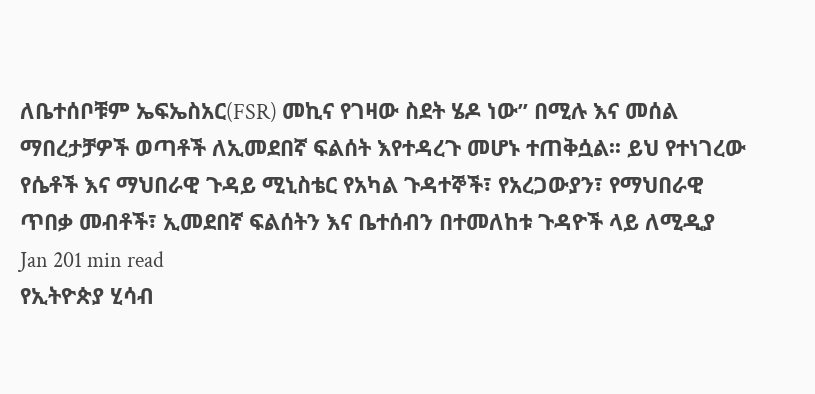ለቤተሰቦቹም ኤፍኤስአር(FSR) መኪና የገዛው ስደት ሄዶ ነው’’ በሚሉ እና መሰል ማበረታቻዎች ወጣቶች ለኢመደበኛ ፍልሰት እየተዳረጉ መሆኑ ተጠቅሷል፡፡ ይህ የተነገረው የሴቶች እና ማህበራዊ ጉዳይ ሚኒስቴር የአካል ጉዳተኞች፣ የአረጋውያን፣ የማህበራዊ ጥበቃ መብቶች፣ ኢመደበኛ ፍልሰትን እና ቤተሰብን በተመለከቱ ጉዳዮች ላይ ለሚዲያ
Jan 201 min read
የኢትዮጵያ ሂሳብ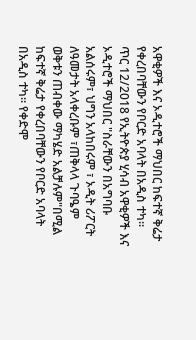አዋቂዎች እና ኦዲተሮች ማህበር ከፍተኛ ቅሬታ የቀረበባቸውን የቦርድ አባላት በአዲስ ተካ፡፡
ጥር 12/2018 የኢትዮጵያ ሂሳብ አዋቂዎች እና ኦዲተሮች ማህበር "ስራቸውን በአግባቡ አልሰሩም፣ ህግን አላከበሩም ፣ ኦዲት ሪፖርት ለዓመታት አላቀረቡም ፣ጠቅላላ ጉባዔም ወቅቱን ጠብቀው ማካሄድ አልቻሉም"በሚል ከፍተኛ ቅሬታ የቀረበባቸውን የቦርድ አባላት በአዲስ ተካ፡፡ የቀድሞ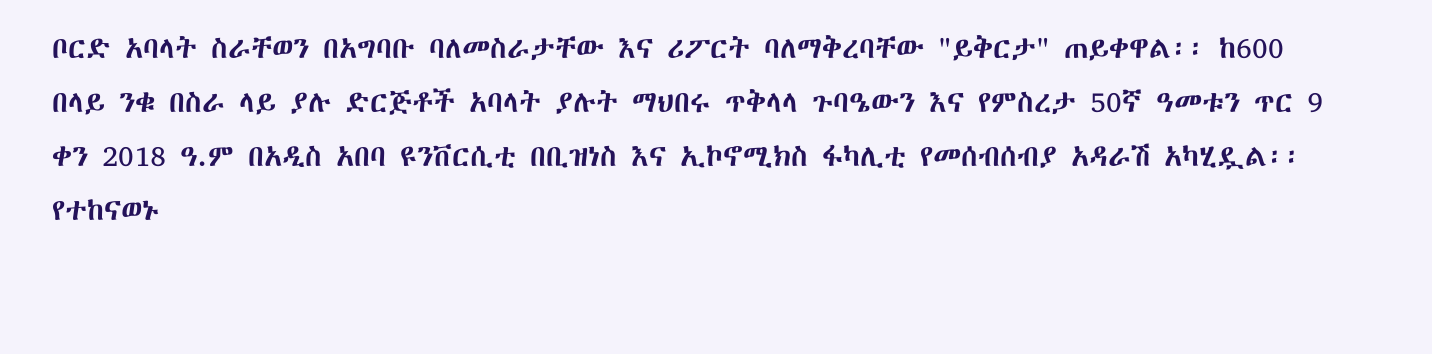ቦርድ አባላት ስራቸወን በአግባቡ ባለመስራታቸው እና ሪፖርት ባለማቅረባቸው "ይቅርታ" ጠይቀዋል፡፡ ከ600 በላይ ንቁ በስራ ላይ ያሉ ድርጅቶች አባላት ያሉት ማህበሩ ጥቅላላ ጉባዔውን እና የምስረታ 50ኛ ዓመቱን ጥር 9 ቀን 2018 ዓ.ም በአዲስ አበባ ዩንቨርሲቲ በቢዝነስ እና ኢኮኖሚክስ ፋካሊቲ የመሰብሰብያ አዳራሽ አካሂዷል፡፡ የተከናወኑ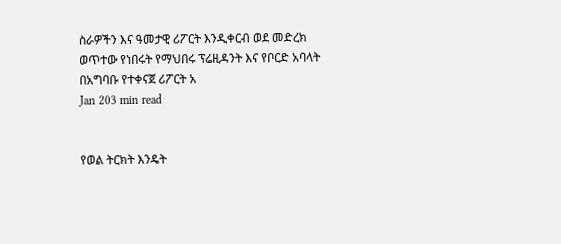ስራዎችን እና ዓመታዊ ሪፖርት እንዲቀርብ ወደ መድረክ ወጥተው የነበሩት የማህበሩ ፕሬዚዳንት እና የቦርድ አባላት በአግባቡ የተቀናጀ ሪፖርት አ
Jan 203 min read


የወል ትርክት እንዴት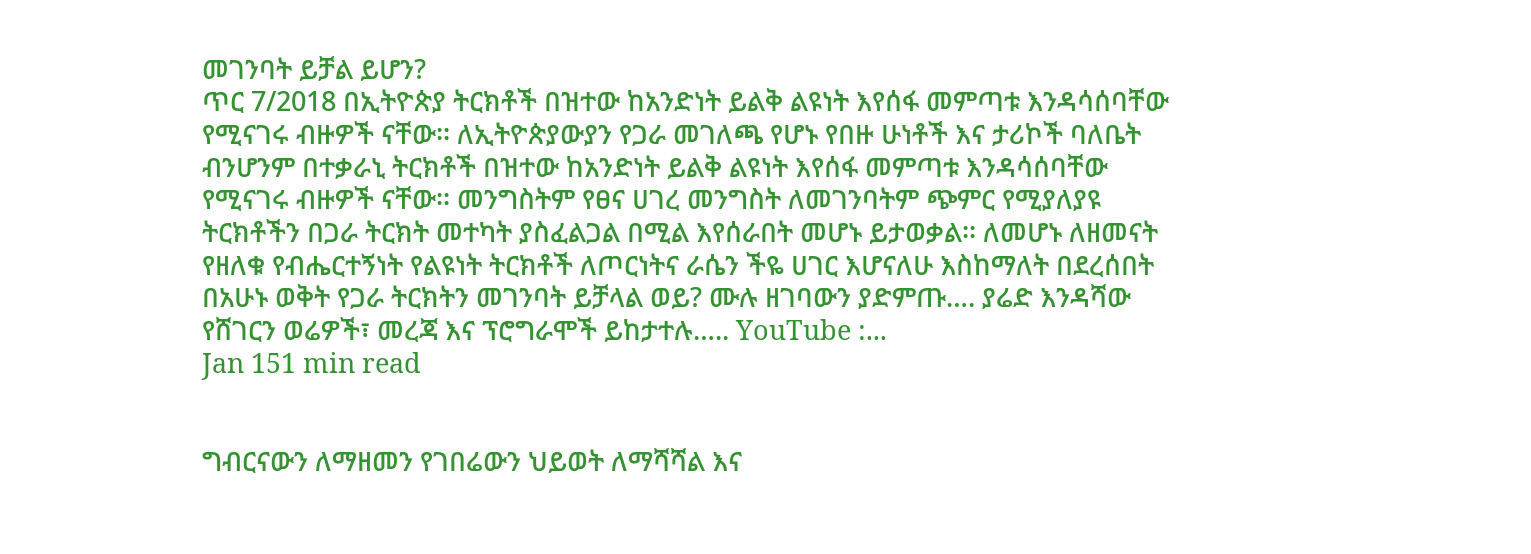መገንባት ይቻል ይሆን?
ጥር 7/2018 በኢትዮጵያ ትርክቶች በዝተው ከአንድነት ይልቅ ልዩነት እየሰፋ መምጣቱ እንዳሳሰባቸው የሚናገሩ ብዙዎች ናቸው፡፡ ለኢትዮጵያውያን የጋራ መገለጫ የሆኑ የበዙ ሁነቶች እና ታሪኮች ባለቤት ብንሆንም በተቃራኒ ትርክቶች በዝተው ከአንድነት ይልቅ ልዩነት እየሰፋ መምጣቱ እንዳሳሰባቸው የሚናገሩ ብዙዎች ናቸው፡፡ መንግስትም የፀና ሀገረ መንግስት ለመገንባትም ጭምር የሚያለያዩ ትርክቶችን በጋራ ትርክት መተካት ያስፈልጋል በሚል እየሰራበት መሆኑ ይታወቃል፡፡ ለመሆኑ ለዘመናት የዘለቁ የብሔርተኝነት የልዩነት ትርክቶች ለጦርነትና ራሴን ችዬ ሀገር እሆናለሁ እስከማለት በደረሰበት በአሁኑ ወቅት የጋራ ትርክትን መገንባት ይቻላል ወይ? ሙሉ ዘገባውን ያድምጡ…. ያሬድ እንዳሻው የሸገርን ወሬዎች፣ መረጃ እና ፕሮግራሞች ይከታተሉ….. YouTube :...
Jan 151 min read


ግብርናውን ለማዘመን የገበሬውን ህይወት ለማሻሻል እና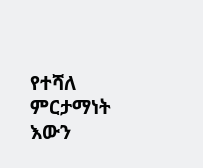የተሻለ ምርታማነት እውን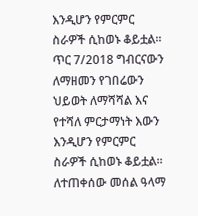እንዲሆን የምርምር ስራዎች ሲከወኑ ቆይቷል፡፡
ጥር 7/2018 ግብርናውን ለማዘመን የገበሬውን ህይወት ለማሻሻል እና የተሻለ ምርታማነት እውን እንዲሆን የምርምር ስራዎች ሲከወኑ ቆይቷል፡፡ ለተጠቀሰው መሰል ዓላማ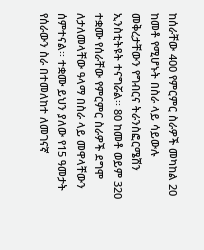ከሰራቸው 400 የምርምር ስራዎች መካከል 20 ከመቶ የሚሆኑት በስራ ላይ ሳይውሉ መቅረታቸውን የግብርና ትራንስፎርሜሽን ኢንስቲትዩት ተናግሯል፡፡ 80 ከመቶ ወይም 320 ተቋሙ የሰራቸው የምርምር ስራዎች ደግሞ ለታለመላቸው ዓላማ በስራ ላይ መዋላቸውን ሰምተናል፡፡ ተቋሙ ይህን ያለው የ15 ዓመታት የሰራውን ስራ በተመለከተ ለመገናኛ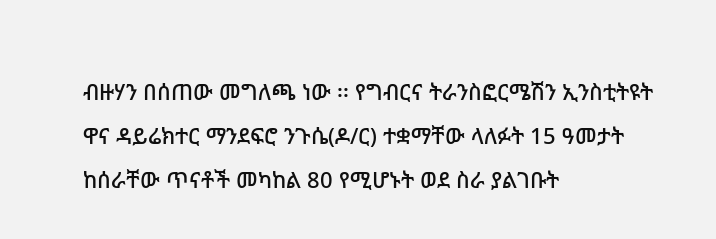ብዙሃን በሰጠው መግለጫ ነው ፡፡ የግብርና ትራንስፎርሜሽን ኢንስቲትዩት ዋና ዳይሬክተር ማንደፍሮ ንጉሴ(ዶ/ር) ተቋማቸው ላለፉት 15 ዓመታት ከሰራቸው ጥናቶች መካከል 80 የሚሆኑት ወደ ስራ ያልገቡት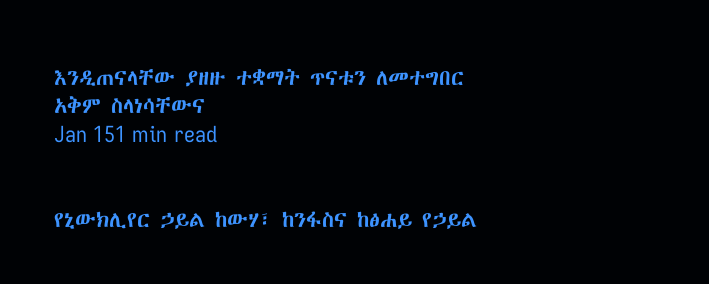እንዲጠናላቸው ያዘዙ ተቋማት ጥናቱን ለመተግበር አቅም ስላነሳቸውና
Jan 151 min read


የኒውክሊየር ኃይል ከውሃ፣ ከንፋስና ከፅሐይ የኃይል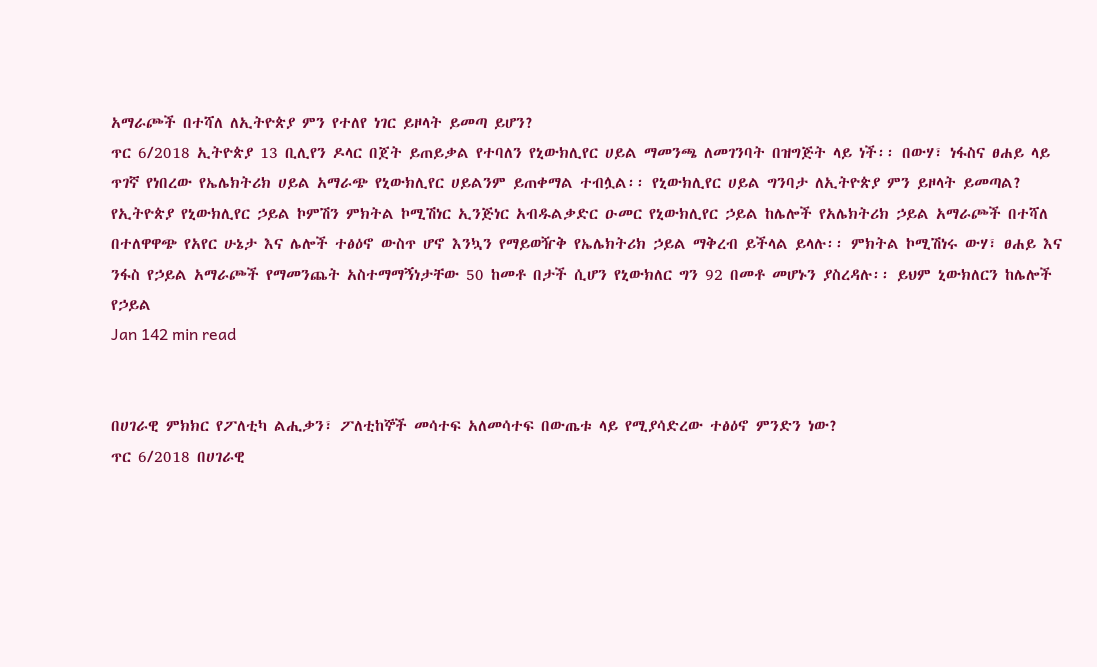አማራጮች በተሻለ ለኢትዮጵያ ምን የተለየ ነገር ይዞላት ይመጣ ይሆን?
ጥር 6/2018 ኢትዮጵያ 13 ቢሊየን ዶላር በጀት ይጠይቃል የተባለን የኒውክሊየር ሀይል ማመንጫ ለመገንባት በዝግጅት ላይ ነች፡፡ በውሃ፣ ነፋስና ፀሐይ ላይ ጥገኛ የነበረው የኤሌክትሪክ ሀይል አማራጭ የኒውክሊየር ሀይልንም ይጠቀማል ተብሏል፡፡ የኒውክሊየር ሀይል ግንባታ ለኢትዮጵያ ምን ይዞላት ይመጣል? የኢትዮጵያ የኒውክሊየር ኃይል ኮምሽን ምክትል ኮሚሽነር ኢንጅነር አብዱልቃድር ዑመር የኒውክሊየር ኃይል ከሌሎች የአሌክትሪክ ኃይል አማራጮች በተሻለ በተለዋዋጭ የአየር ሁኔታ እና ሌሎች ተፅዕኖ ውስጥ ሆኖ እንኳን የማይወዥቅ የኤሌክትሪክ ኃይል ማቅረብ ይችላል ይላሉ፡፡ ምክትል ኮሚሽነሩ ውሃ፣ ፀሐይ እና ንፋስ የኃይል አማራጮች የማመንጨት አስተማማኝነታቸው 50 ከመቶ በታች ሲሆን የኒውክለር ግን 92 በመቶ መሆኑን ያስረዳሉ፡፡ ይህም ኒውክለርን ከሌሎች የኃይል
Jan 142 min read


በሀገራዊ ምክክር የፖለቲካ ልሒቃን፣ ፖለቲከኞች መሳተፍ አለመሳተፍ በውጤቱ ላይ የሚያሳድረው ተፅዕኖ ምንድን ነው?
ጥር 6/2018 በሀገራዊ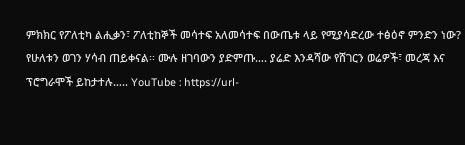ምክክር የፖለቲካ ልሒቃን፣ ፖለቲከኞች መሳተፍ አለመሳተፍ በውጤቱ ላይ የሚያሳድረው ተፅዕኖ ምንድን ነው? የሁለቱን ወገን ሃሳብ ጠይቀናል፡፡ ሙሉ ዘገባውን ያድምጡ…. ያሬድ እንዳሻው የሸገርን ወሬዎች፣ መረጃ እና ፕሮግራሞች ይከታተሉ….. YouTube : https://url-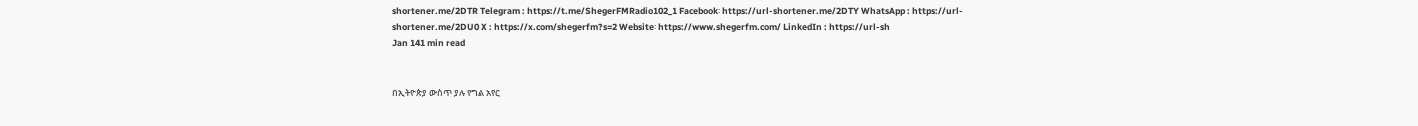shortener.me/2DTR Telegram : https://t.me/ShegerFMRadio102_1 Facebook፡ https://url-shortener.me/2DTY WhatsApp : https://url-shortener.me/2DU0 X : https://x.com/shegerfm?s=2 Website፡ https://www.shegerfm.com/ LinkedIn : https://url-sh
Jan 141 min read


በኢትዮጵያ ውስጥ ያሉ የግል አየር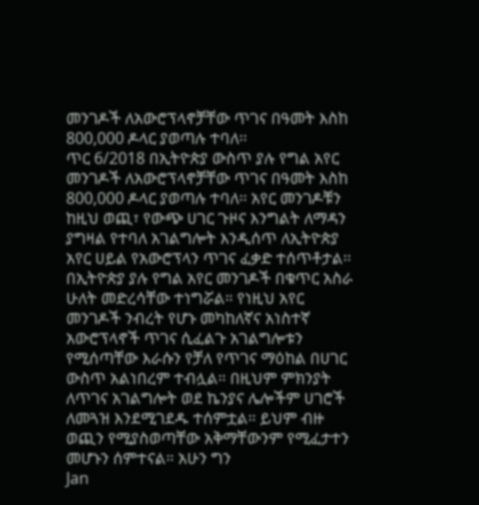መንገዶች ለአውሮፕላኖቻቸው ጥገና በዓመት እስከ 800,000 ዶላር ያወጣሉ ተባለ፡፡
ጥር 6/2018 በኢትዮጵያ ውስጥ ያሉ የግል አየር መንገዶች ለአውሮፕላኖቻቸው ጥገና በዓመት እስከ 800,000 ዶላር ያወጣሉ ተባለ፡፡ አየር መንገዶቹን ከዚህ ወጪ፣ የውጭ ሀገር ጉዞና እንግልት ለማዳን ያግዛል የተባለ አገልግሎት እንዲሰጥ ለኢትዮጵያ አየር ሀይል የአውሮፕላን ጥገና ፈቃድ ተሰጥቶታል፡፡ በኢትዮጵያ ያሉ የግል አየር መንገዶች በቁጥር አስራ ሁለት መድረሳቸው ተነግሯል። የነዚህ አየር መንገዶች ንብረት የሆኑ መካከለኛና አነስተኛ አውሮፕላኖች ጥገና ሲፈልጉ አገልግሎቱን የሚሰጣቸው እራሱን የቻለ የጥገና ማዕከል በሀገር ውስጥ አልነበረም ተብሏል። በዚህም ምክንያት ለጥገና አገልግሎት ወደ ኬንያና ሌሎችም ሀገሮች ለመጓዝ እንደሚገደዱ ተሰምቷል። ይህም ብዙ ወጪን የሚያስወጣቸው አቅማቸውንም የሚፈታተን መሆኑን ሰምተናል። አሁን ግን
Jan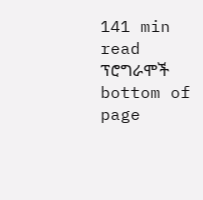141 min read
ፕሮግራሞች
bottom of page